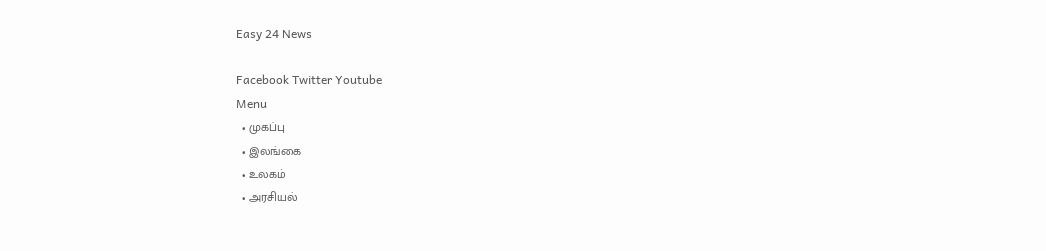Easy 24 News

Facebook Twitter Youtube
Menu
  • முகப்பு
  • இலங்கை
  • உலகம்
  • அரசியல்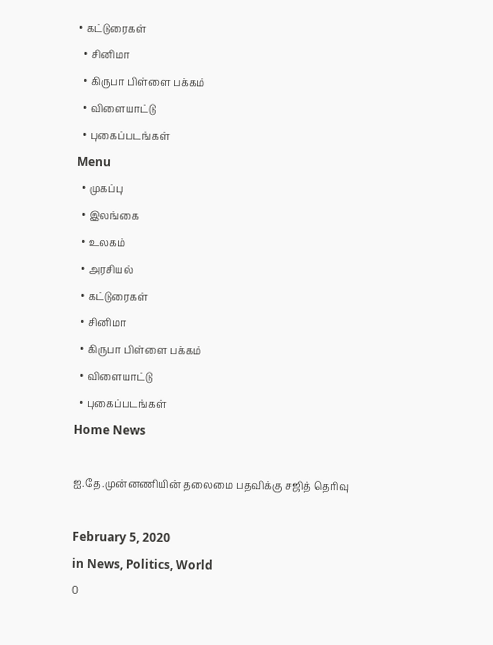• கட்டுரைகள்
  • சினிமா
  • கிருபா பிள்ளை பக்கம்
  • விளையாட்டு
  • புகைப்படங்கள்
Menu
  • முகப்பு
  • இலங்கை
  • உலகம்
  • அரசியல்
  • கட்டுரைகள்
  • சினிமா
  • கிருபா பிள்ளை பக்கம்
  • விளையாட்டு
  • புகைப்படங்கள்
Home News

ஐ.தே.முன்னணியின் தலைமை பதவிக்கு சஜித் தெரிவு

February 5, 2020
in News, Politics, World
0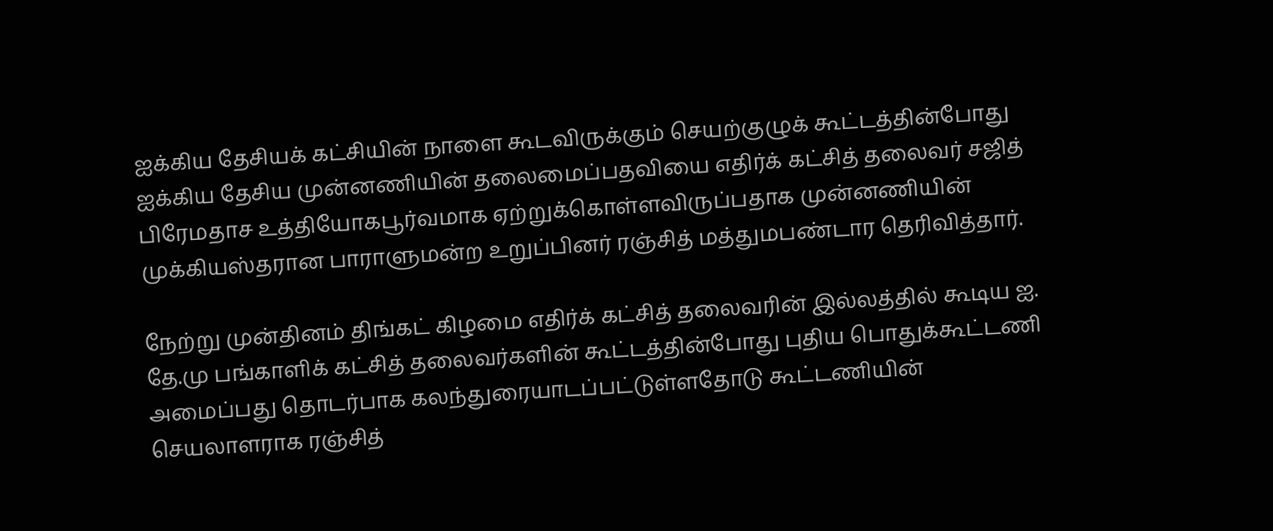ஐக்கிய தேசியக் கட்சியின் நாளை கூடவிருக்கும் செயற்குழுக் கூட்டத்தின்போது ஐக்கிய தேசிய முன்னணியின் தலைமைப்பதவியை எதிர்க் கட்சித் தலைவர் சஜித் பிரேமதாச உத்தியோகபூர்வமாக ஏற்றுக்கொள்ளவிருப்பதாக முன்னணியின் முக்கியஸ்தரான பாராளுமன்ற உறுப்பினர் ரஞ்சித் மத்துமபண்டார தெரிவித்தார்.

நேற்று முன்தினம் திங்கட் கிழமை எதிர்க் கட்சித் தலைவரின் இல்லத்தில் கூடிய ஐ. தே.மு பங்காளிக் கட்சித் தலைவர்களின் கூட்டத்தின்போது புதிய பொதுக்கூட்டணி அமைப்பது தொடர்பாக கலந்துரையாடப்பட்டுள்ளதோடு கூட்டணியின் செயலாளராக ரஞ்சித்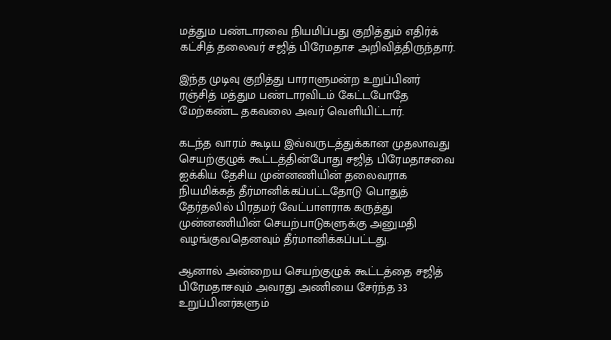மத்தும பண்டாரவை நியமிப்பது குறித்தும் எதிர்க் கட்சித் தலைவர் சஜித் பிரேமதாச அறிவித்திருந்தார்.

இந்த முடிவு குறித்து பாராளுமன்ற உறுப்பினர் ரஞ்சித் மத்தும பண்டாரவிடம் கேட்டபோதே மேற்கண்ட தகவலை அவர் வெளியிட்டார்.

கடந்த வாரம் கூடிய இவ்வருடத்துக்கான முதலாவது செயற்குழுக் கூட்டத்தின்போது சஜித் பிரேமதாசவை ஐக்கிய தேசிய முன்னணியின் தலைவராக நியமிக்கத் தீர்மானிக்கப்பட்டதோடு பொதுத் தேர்தலில் பிரதமர் வேட்பாளராக கருத்து முன்னணியின் செயற்பாடுகளுக்கு அனுமதி வழங்குவதெனவும் தீர்மானிக்கப்பட்டது.

ஆனால் அன்றைய செயற்குழுக் கூட்டத்தை சஜித் பிரேமதாசவும் அவரது அணியை சேர்ந்த 33 உறுப்பினர்களும்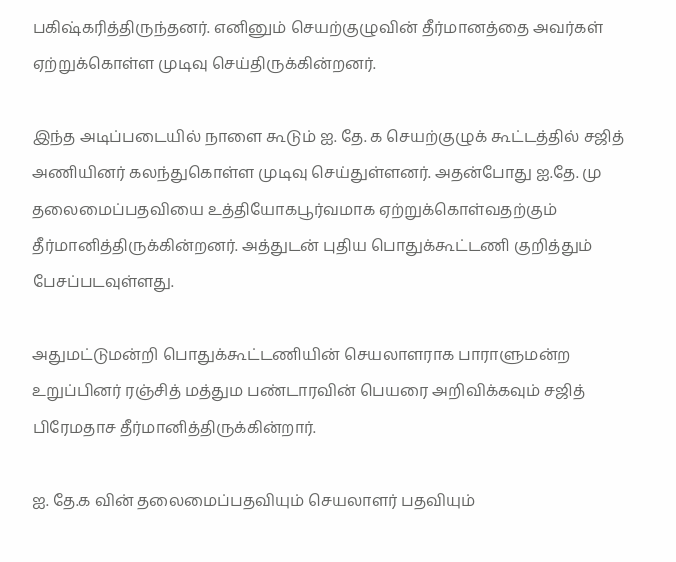பகிஷ்கரித்திருந்தனர். எனினும் செயற்குழுவின் தீர்மானத்தை அவர்கள் ஏற்றுக்கொள்ள முடிவு செய்திருக்கின்றனர்.

இந்த அடிப்படையில் நாளை கூடும் ஐ. தே. க செயற்குழுக் கூட்டத்தில் சஜித் அணியினர் கலந்துகொள்ள முடிவு செய்துள்ளனர். அதன்போது ஐ.தே. மு தலைமைப்பதவியை உத்தியோகபூர்வமாக ஏற்றுக்கொள்வதற்கும் தீர்மானித்திருக்கின்றனர். அத்துடன் புதிய பொதுக்கூட்டணி குறித்தும் பேசப்படவுள்ளது.

அதுமட்டுமன்றி பொதுக்கூட்டணியின் செயலாளராக பாராளுமன்ற உறுப்பினர் ரஞ்சித் மத்தும பண்டாரவின் பெயரை அறிவிக்கவும் சஜித் பிரேமதாச தீர்மானித்திருக்கின்றார்.

ஐ. தே.க வின் தலைமைப்பதவியும் செயலாளர் பதவியும்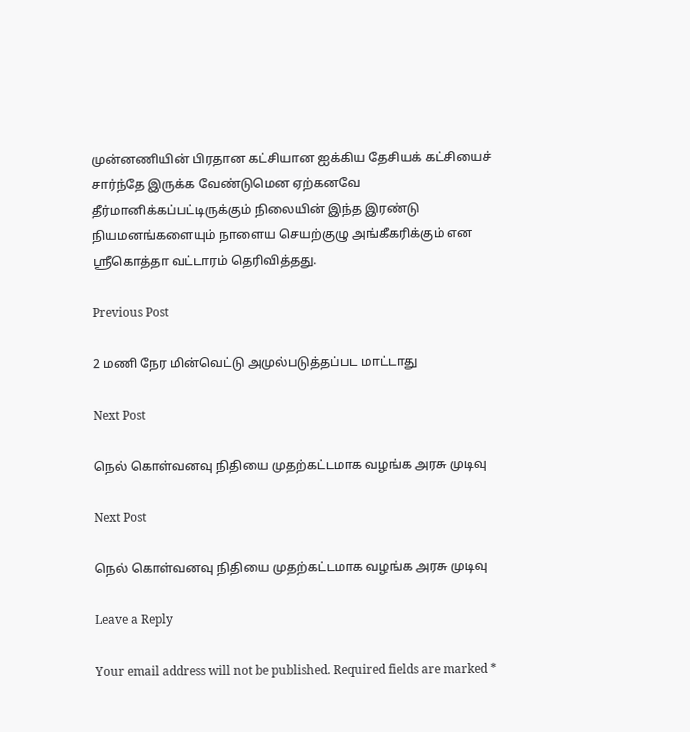முன்னணியின் பிரதான கட்சியான ஐக்கிய தேசியக் கட்சியைச் சார்ந்தே இருக்க வேண்டுமென ஏற்கனவே தீர்மானிக்கப்பட்டிருக்கும் நிலையின் இந்த இரண்டு நியமனங்களையும் நாளைய செயற்குழு அங்கீகரிக்கும் என ஸ்ரீகொத்தா வட்டாரம் தெரிவித்தது.

Previous Post

2 மணி நேர மின்வெட்டு அமுல்படுத்தப்பட மாட்டாது

Next Post

நெல் கொள்வனவு நிதியை முதற்கட்டமாக வழங்க அரசு முடிவு

Next Post

நெல் கொள்வனவு நிதியை முதற்கட்டமாக வழங்க அரசு முடிவு

Leave a Reply

Your email address will not be published. Required fields are marked *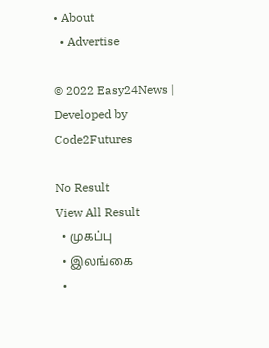• About
  • Advertise

© 2022 Easy24News | Developed by Code2Futures

No Result
View All Result
  • முகப்பு
  • இலங்கை
  •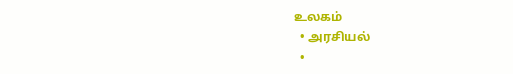உலகம்
  • அரசியல்
  •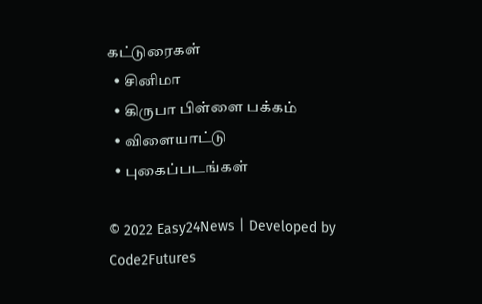கட்டுரைகள்
  • சினிமா
  • கிருபா பிள்ளை பக்கம்
  • விளையாட்டு
  • புகைப்படங்கள்

© 2022 Easy24News | Developed by Code2Futures